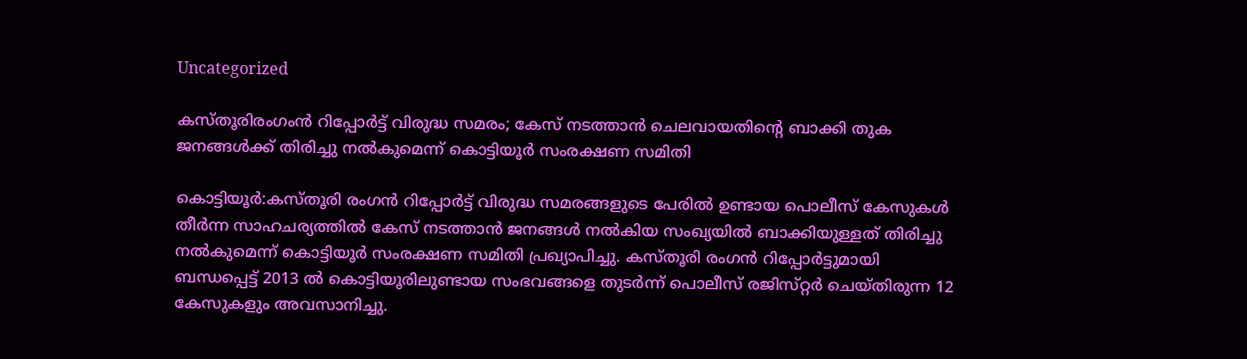Uncategorized

കസ്തൂരിരംഗംൻ റിപ്പോർട്ട് വിരുദ്ധ സമരം; കേസ് നടത്താൻ ചെലവായതിന്റെ ബാക്കി തുക ജനങ്ങൾക്ക് തിരിച്ചു നൽകുമെന്ന് കൊട്ടിയൂർ സംരക്ഷണ സമിതി

കൊട്ടിയൂർ:കസ്തൂ‌രി രംഗൻ റിപ്പോർട്ട് വിരുദ്ധ സമരങ്ങളുടെ പേരിൽ ഉണ്ടായ പൊലീസ് കേസുകൾ തീർന്ന സാഹചര്യത്തിൽ കേസ് നടത്താൻ ജനങ്ങൾ നൽകിയ സംഖ്യയിൽ ബാക്കിയുള്ളത് തിരിച്ചു നൽകുമെന്ന് കൊട്ടിയൂർ സംരക്ഷണ സമിതി പ്രഖ്യാപിച്ചു. കസ്തൂ‌രി രംഗൻ റിപ്പോർട്ടുമായി ബന്ധപ്പെട്ട് 2013 ൽ കൊട്ടിയൂരിലുണ്ടായ സംഭവങ്ങളെ തുടർന്ന് പൊലീസ് രജിസ്‌റ്റർ ചെയ്തിരുന്ന 12 കേസുകളും അവസാനിച്ചു.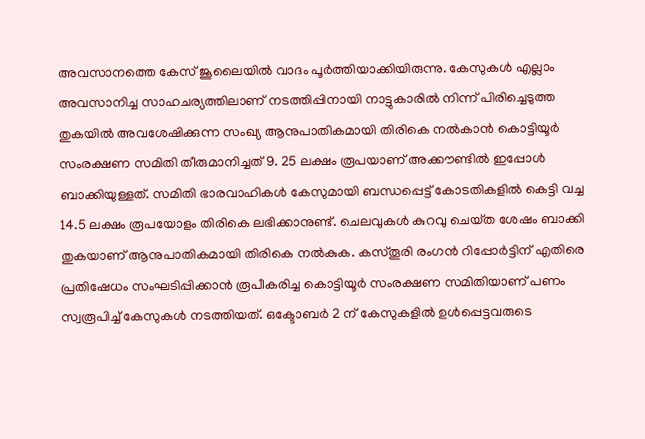അവസാനത്തെ കേസ് ജൂലൈയിൽ വാദം പൂർത്തിയാക്കിയിരുന്നു. കേസുകൾ എല്ലാം അവസാനിച്ച സാഹചര്യത്തിലാണ് നടത്തിപ്പിനായി നാട്ടുകാരിൽ നിന്ന് പിരിച്ചെടുത്ത തുകയിൽ അവശേഷിക്കുന്ന സംഖ്യ ആനുപാതികമായി തിരികെ നൽകാൻ കൊട്ടിയൂർ സംരക്ഷണ സമിതി തീരുമാനിച്ചത് 9. 25 ലക്ഷം രൂപയാണ് അക്കൗണ്ടിൽ ഇപ്പോൾ ബാക്കിയുള്ളത്. സമിതി ഭാരവാഹികൾ കേസുമായി ബന്ധപ്പെട്ട് കോടതികളിൽ കെട്ടി വച്ച 14.5 ലക്ഷം രൂപയോളം തിരികെ ലഭിക്കാനുണ്ട്. ചെലവുകൾ കുറവു ചെയ്‌ത ശേഷം ബാക്കി തുകയാണ് ആനുപാതികമായി തിരികെ നൽകുക. കസ്‌തൂരി രംഗൻ റിപ്പോർട്ടിന് എതിരെ പ്രതിഷേധം സംഘടിപ്പിക്കാൻ രൂപീകരിച്ച കൊട്ടിയൂർ സംരക്ഷണ സമിതിയാണ് പണം സ്വരൂപിച്ച് കേസുകൾ നടത്തിയത്. ഒക്ടോബർ 2 ന് കേസുകളിൽ ഉൾപ്പെട്ടവരുടെ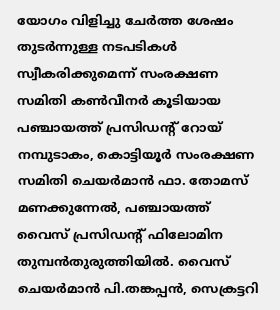യോഗം വിളിച്ചു ചേർത്ത ശേഷം തുടർന്നുള്ള നടപടികൾ സ്വീകരിക്കുമെന്ന് സംരക്ഷണ സമിതി കൺവീനർ കൂടിയായ പഞ്ചായത്ത് പ്രസിഡന്റ് റോയ് നമ്പുടാകം, കൊട്ടിയൂർ സംരക്ഷണ സമിതി ചെയർമാൻ ഫാ. തോമസ് മണക്കുന്നേൽ, പഞ്ചായത്ത് വൈസ് പ്രസിഡന്റ് ഫിലോമിന തുമ്പൻതുരുത്തിയിൽ. വൈസ് ചെയർമാൻ പി.തങ്കപ്പൻ, സെക്രട്ടറി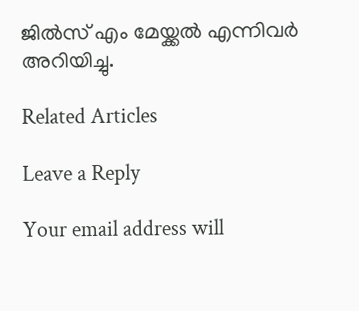ജിൽസ് എം മേയ്ക്കൽ എന്നിവർ അറിയിച്ചു.

Related Articles

Leave a Reply

Your email address will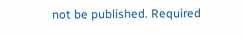not be published. Required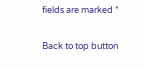fields are marked *

Back to top button